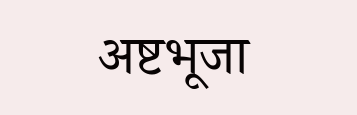अष्टभूजा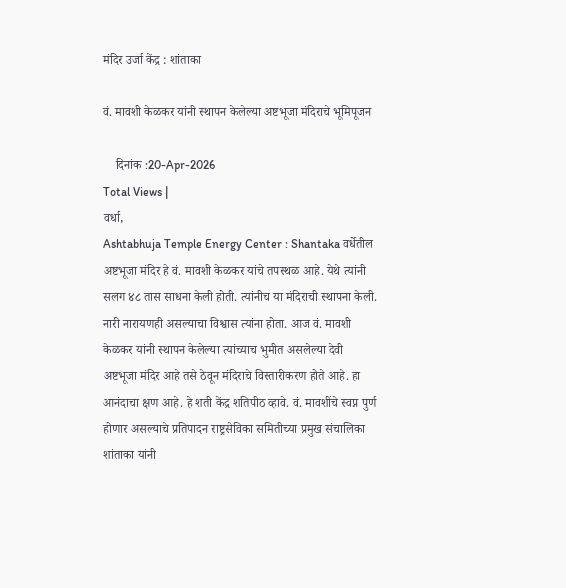मंदिर उर्जा केंद्र : शांताका

वं. मावशी केळकर यांनी स्थापन केलेल्या अष्टभूजा मंदिराचे भूमिपूजन

    दिनांक :20-Apr-2026
Total Views |
वर्धा,
Ashtabhuja Temple Energy Center : Shantaka वर्धेतील अष्टभूजा मंदिर हे वं. मावशी केळकर यांचे तपस्थळ आहे. येथे त्यांनी सलग ४८ तास साधना केली होती. त्यांनीच या मंदिराची स्थापना केली. नारी नारायणही असल्याचा विश्वास त्यांना होता. आज वं. मावशी केळकर यांनी स्थापन केलेल्या त्यांच्याच भुमीत असलेल्या देवी अष्टभूजा मंदिर आहे तसे ठेवून मंदिराचे विस्तारीकरण होते आहे. हा आनंदाचा क्षण आहे. हे शती केंद्र शतिपीठ व्हावे. वं. मावशींचे स्वप्न पुर्ण होणार असल्याचे प्रतिपादन राष्ट्रसेविका समितीच्या प्रमुख संचालिका शांताका यांनी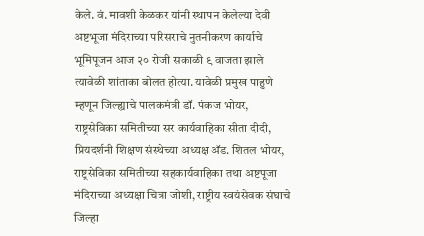केले. वं. मावशी केळकर यांनी स्थापन केलेल्या देवी अष्टभूजा मंदिराच्या परिसराचे नुतनीकरण कार्याचे भूमिपूजन आज २० रोजी सकाळी ९ वाजता झाले त्यावेळी शांताका बोलत होत्या. यावेळी प्रमुख पाहुणे म्हणून जिल्ह्याचे पालकमंत्री डॉ. पंकज भोयर, राष्ट्रसेविका समितीच्या सर कार्यवाहिका सीता दीदी, प्रियदर्शनी शिक्षण संस्थेच्या अध्यक्ष अ‍ॅड. शितल भोयर, राष्ट्रसेविका समितीच्या सहकार्यवाहिका तथा अष्टपूजा मंदिराच्या अध्यक्षा चित्रा जोशी, राष्ट्रीय स्वयंसेवक संघाचे जिल्हा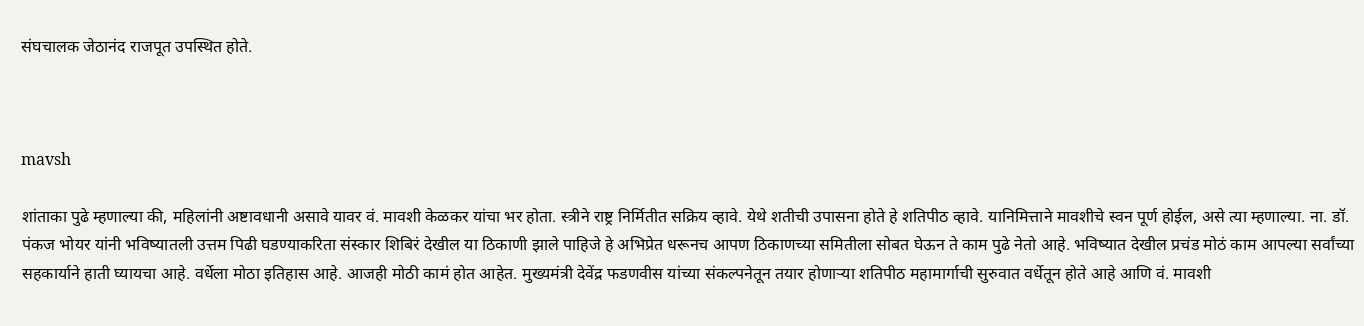संघचालक जेठानंद राजपूत उपस्थित होते.



mavsh

शांताका पुढे म्हणाल्या की, महिलांनी अष्टावधानी असावे यावर वं. मावशी केळकर यांचा भर होता. स्त्रीने राष्ट्र निर्मितीत सक्रिय व्हावे. येथे शतीची उपासना होते हे शतिपीठ व्हावे. यानिमित्ताने मावशीचे स्वन पूर्ण होईल, असे त्या म्हणाल्या. ना. डॉ. पंकज भोयर यांनी भविष्यातली उत्तम पिढी घडण्याकरिता संस्कार शिबिरं देखील या ठिकाणी झाले पाहिजे हे अभिप्रेत धरूनच आपण ठिकाणच्या समितीला सोबत घेऊन ते काम पुढे नेतो आहे. भविष्यात देखील प्रचंड मोठं काम आपल्या सर्वांच्या सहकार्याने हाती घ्यायचा आहे. वर्धेला मोठा इतिहास आहे. आजही मोठी कामं होत आहेत. मुख्यमंत्री देवेंद्र फडणवीस यांच्या संकल्पनेतून तयार होणार्‍या शतिपीठ महामार्गाची सुरुवात वर्धेतून होते आहे आणि वं. मावशी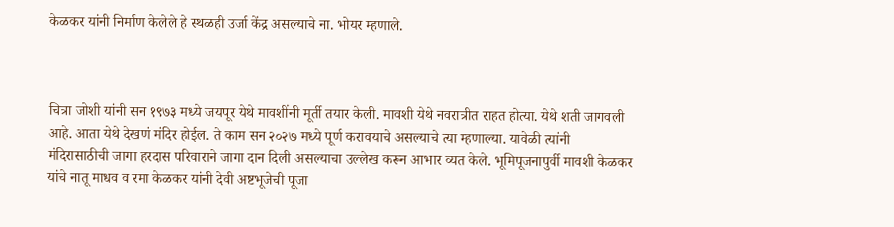केळकर यांनी निर्माण केलेले हे स्थळही उर्जा केंद्र असल्याचे ना. भोयर म्हणाले.



चित्रा जोशी यांनी सन १९७३ मध्ये जयपूर येथे मावशींनी मूर्ती तयार केली. मावशी येथे नवरात्रीत राहत होत्या. येथे शती जागवली आहे. आता येथे देखणं मंदिर होईल. ते काम सन २०२७ मध्ये पूर्ण करावयाचे असल्याचे त्या म्हणाल्या. यावेळी त्यांनी मंदिरासाठीची जागा हरदास परिवाराने जागा दान दिली असल्याचा उल्लेख करून आभार व्यत केले. भूमिपूजनापुर्वी मावशी केळकर यांचे नातू माधव व रमा केळकर यांनी देवी अष्टभूजेची पूजा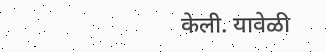केली. यावेळी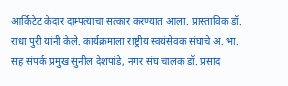आर्किटेट केदार दाम्पत्याचा सत्कार करण्यात आला. प्रास्ताविक डॉ. राधा पुरी यांनी केले. कार्यक्रमाला राष्ट्रीय स्वयंसेवक संघाचे अ. भा. सह संपर्क प्रमुख सुनील देशपांडे, नगर संघ चालक डॉ. प्रसाद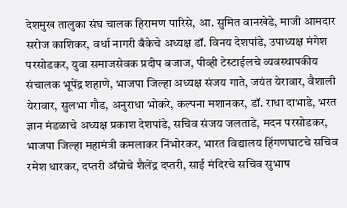देशमुख तालुका संघ चालक हिरामण पारिसे, आ. सुमित वानखेडे, माजी आमदार सरोज काशिकर, वर्धा नागरी बँकेचे अध्यक्ष डॉ. विनय देशपांडे, उपाध्यक्ष मंगेश परसोडकर, युवा समाजसेवक प्रदीप बजाज, पीव्ही टेस्टाईलचे व्यवस्थापकीय संचालक भूपेंद्र शहाणे, भाजपा जिल्हा अध्यक्ष संजय गाते, जयंत येरावार, वैशाली येरावार, सुलभा गौड, अनुराधा भोकरे, कल्पना मशानकर, डॉ. राधा दाभाडे, भरत ज्ञान मंडळाचे अध्यक्ष प्रकाश देशपांडे, सचिव संजय जलताडे, मदन परसोडकर, भाजपा जिल्हा महामंत्री कमलाकर निंभोरकर, भारत विद्यालय हिंगणघाटचे सचिव रमेश धारकर, दप्तरी अ‍ॅग्रोचे शैलेंद्र दप्तरी, साई मंदिरचे सचिव सुभाष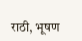राठी, भूषण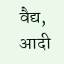वैद्य, आदी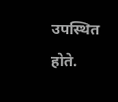उपस्थित होते.